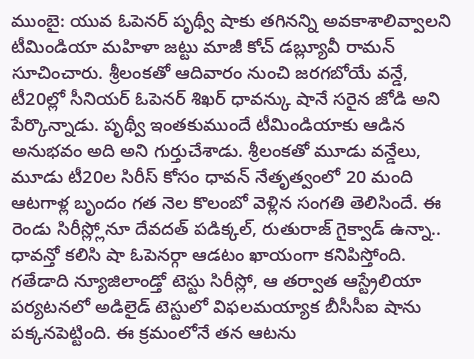ముంబై: యువ ఓపెనర్ పృథ్వీ షాకు తగినన్ని అవకాశాలివ్వాలని టీమిండియా మహిళా జట్టు మాజీ కోచ్ డబ్ల్యూవీ రామన్ సూచించారు. శ్రీలంకతో ఆదివారం నుంచి జరగబోయే వన్డే, టీ20ల్లో సీనియర్ ఓపెనర్ శిఖర్ ధావన్కు షానే సరైన జోడి అని పేర్కొన్నాడు. పృథ్వీ ఇంతకుముందే టీమిండియాకు ఆడిన అనుభవం అది అని గుర్తుచేశాడు. శ్రీలంకతో మూడు వన్డేలు, మూడు టీ20ల సిరీస్ కోసం ధావన్ నేతృత్వంలో 20 మంది ఆటగాళ్ల బృందం గత నెల కొలంబో వెళ్లిన సంగతి తెలిసిందే. ఈ రెండు సిరీస్ల్లోనూ దేవదత్ పడిక్కల్, రుతురాజ్ గైక్వాడ్ ఉన్నా.. ధావన్తో కలిసి షా ఓపెనర్గా ఆడటం ఖాయంగా కనిపిస్తోంది.
గతేడాది న్యూజిలాండ్తో టెస్టు సిరీస్లో, ఆ తర్వాత ఆస్ట్రేలియా పర్యటనలో అడిలైడ్ టెస్టులో విఫలమయ్యాక బీసీసీఐ షాను పక్కనపెట్టింది. ఈ క్రమంలోనే తన ఆటను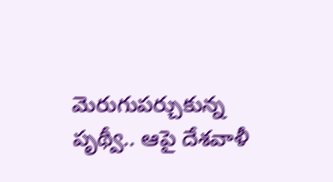మెరుగుపర్చుకున్న పృథ్వీ.. ఆపై దేశవాళీ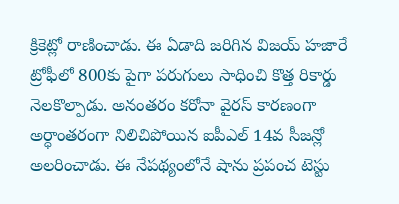క్రికెట్లో రాణించాడు. ఈ ఏడాది జరిగిన విజయ్ హజారే ట్రోఫీలో 800కు పైగా పరుగులు సాధించి కొత్త రికార్డు నెలకొల్పాడు. అనంతరం కరోనా వైరస్ కారణంగా అర్ధాంతరంగా నిలిచిపోయిన ఐపీఎల్ 14వ సీజన్లో అలరించాడు. ఈ నేపథ్యంలోనే షాను ప్రపంచ టెస్టు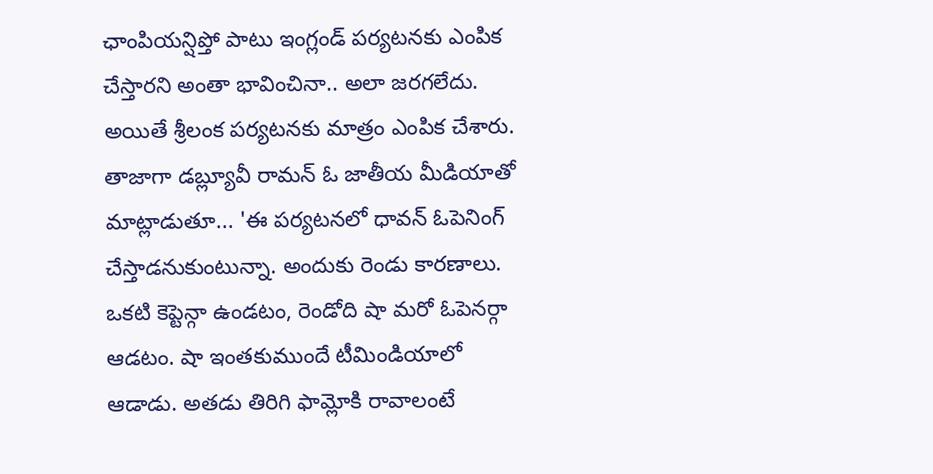ఛాంపియన్షిప్తో పాటు ఇంగ్లండ్ పర్యటనకు ఎంపిక చేస్తారని అంతా భావించినా.. అలా జరగలేదు. అయితే శ్రీలంక పర్యటనకు మాత్రం ఎంపిక చేశారు.
తాజాగా డబ్ల్యూవీ రామన్ ఓ జాతీయ మీడియాతో మాట్లాడుతూ... 'ఈ పర్యటనలో ధావన్ ఓపెనింగ్ చేస్తాడనుకుంటున్నా. అందుకు రెండు కారణాలు. ఒకటి కెప్టెన్గా ఉండటం, రెండోది షా మరో ఓపెనర్గా ఆడటం. షా ఇంతకుముందే టీమిండియాలో ఆడాడు. అతడు తిరిగి ఫామ్లోకి రావాలంటే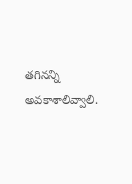తగినన్ని అవకాశాలివ్వాలి.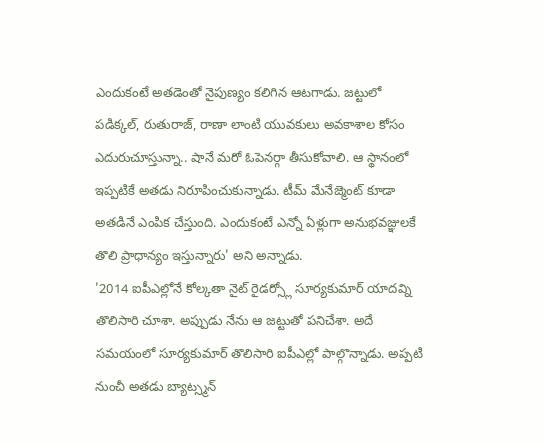ఎందుకంటే అతడెంతో నైపుణ్యం కలిగిన ఆటగాడు. జట్టులో పడిక్కల్, రుతురాజ్, రాణా లాంటి యువకులు అవకాశాల కోసం ఎదురుచూస్తున్నా.. షానే మరో ఓపెనర్గా తీసుకోవాలి. ఆ స్థానంలో ఇప్పటికే అతడు నిరూపించుకున్నాడు. టీమ్ మేనేజ్మెంట్ కూడా అతడినే ఎంపిక చేస్తుంది. ఎందుకంటే ఎన్నో ఏళ్లుగా అనుభవజ్ఞులకే తొలి ప్రాధాన్యం ఇస్తున్నారు' అని అన్నాడు.
'2014 ఐపీఎల్లోనే కోల్కతా నైట్ రైడర్స్లో సూర్యకుమార్ యాదవ్ని తొలిసారి చూశా. అప్పుడు నేను ఆ జట్టుతో పనిచేశా. అదే సమయంలో సూర్యకుమార్ తొలిసారి ఐపీఎల్లో పాల్గొన్నాడు. అప్పటి నుంచీ అతడు బ్యాట్స్మన్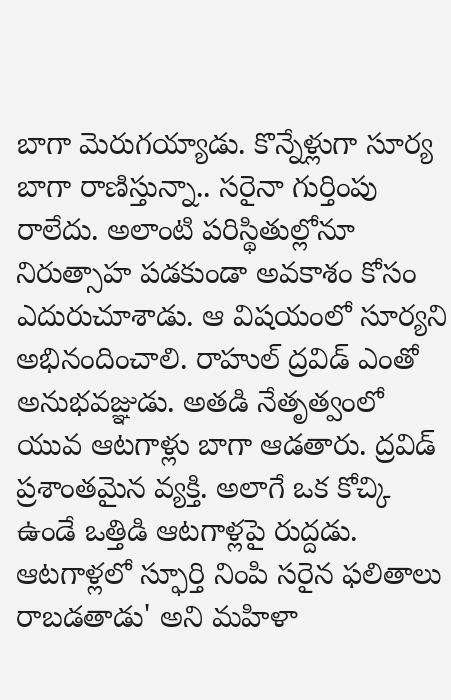బాగా మెరుగయ్యాడు. కొన్నేళ్లుగా సూర్య బాగా రాణిస్తున్నా.. సరైనా గుర్తింపు రాలేదు. అలాంటి పరిస్థితుల్లోనూ నిరుత్సాహ పడకుండా అవకాశం కోసం ఎదురుచూశాడు. ఆ విషయంలో సూర్యని అభినందించాలి. రాహుల్ ద్రవిడ్ ఎంతో అనుభవజ్ఞుడు. అతడి నేతృత్వంలో యువ ఆటగాళ్లు బాగా ఆడతారు. ద్రవిడ్ ప్రశాంతమైన వ్యక్తి. అలాగే ఒక కోచ్కి ఉండే ఒత్తిడి ఆటగాళ్లపై రుద్దడు. ఆటగాళ్లలో స్ఫూర్తి నింపి సరైన ఫలితాలు రాబడతాడు' అని మహిళా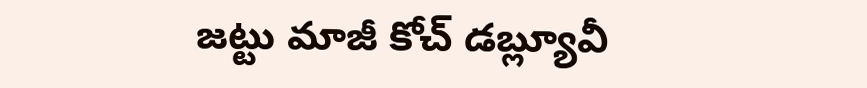జట్టు మాజీ కోచ్ డబ్ల్యూవీ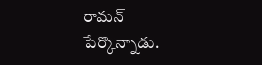రామన్ పేర్కొన్నాడు.